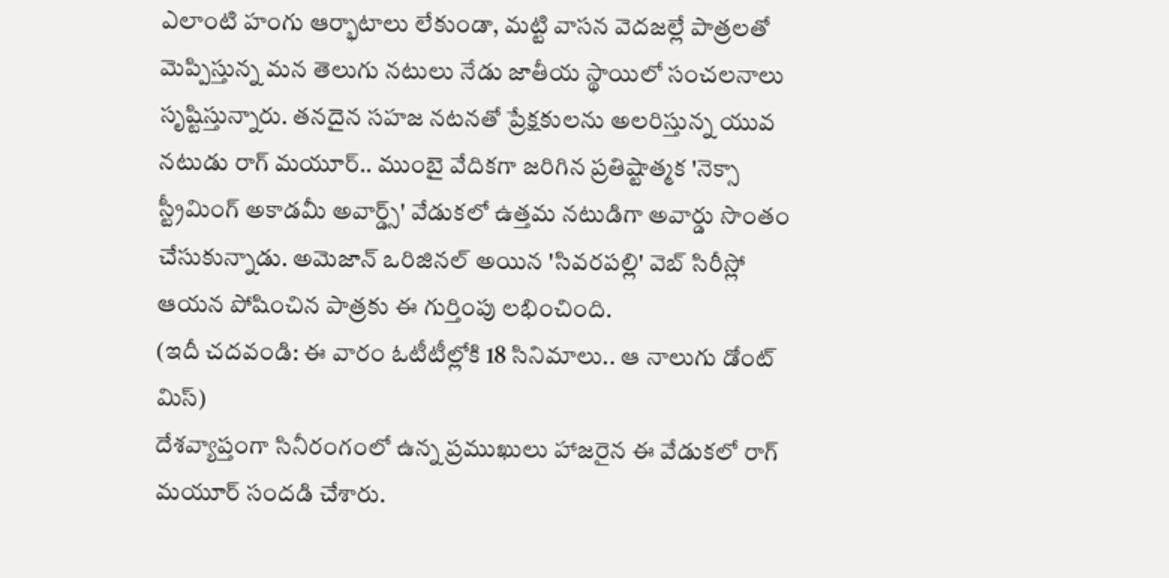ఎలాంటి హంగు ఆర్భాటాలు లేకుండా, మట్టి వాసన వెదజల్లే పాత్రలతో మెప్పిస్తున్న మన తెలుగు నటులు నేడు జాతీయ స్థాయిలో సంచలనాలు సృష్టిస్తున్నారు. తనదైన సహజ నటనతో ప్రేక్షకులను అలరిస్తున్న యువ నటుడు రాగ్ మయూర్.. ముంబై వేదికగా జరిగిన ప్రతిష్టాత్మక 'నెక్సా స్ట్రీమింగ్ అకాడమీ అవార్డ్స్' వేడుకలో ఉత్తమ నటుడిగా అవార్డు సొంతం చేసుకున్నాడు. అమెజాన్ ఒరిజినల్ అయిన 'సివరపల్లి' వెబ్ సిరీస్లో ఆయన పోషించిన పాత్రకు ఈ గుర్తింపు లభించింది.
(ఇదీ చదవండి: ఈ వారం ఓటీటీల్లోకి 18 సినిమాలు.. ఆ నాలుగు డోంట్ మిస్)
దేశవ్యాప్తంగా సినీరంగంలో ఉన్న ప్రముఖులు హాజరైన ఈ వేడుకలో రాగ్ మయూర్ సందడి చేశారు.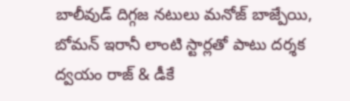బాలీవుడ్ దిగ్గజ నటులు మనోజ్ బాజ్పేయి, బోమన్ ఇరానీ లాంటి స్టార్లతో పాటు దర్శక ద్వయం రాజ్ & డీకే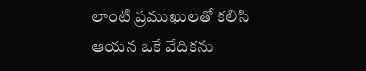లాంటి ప్రముఖులతో కలిసి ఆయన ఒకే వేదికను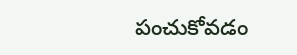పంచుకోవడం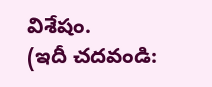విశేషం.
(ఇదీ చదవండి: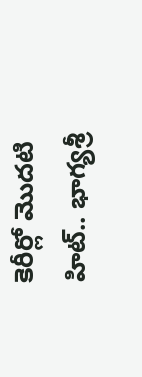కెరీర్లో మొదటి హిట్.. భాగ్యశ్రీ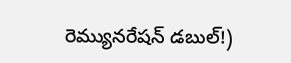రెమ్యునరేషన్ డబుల్!)